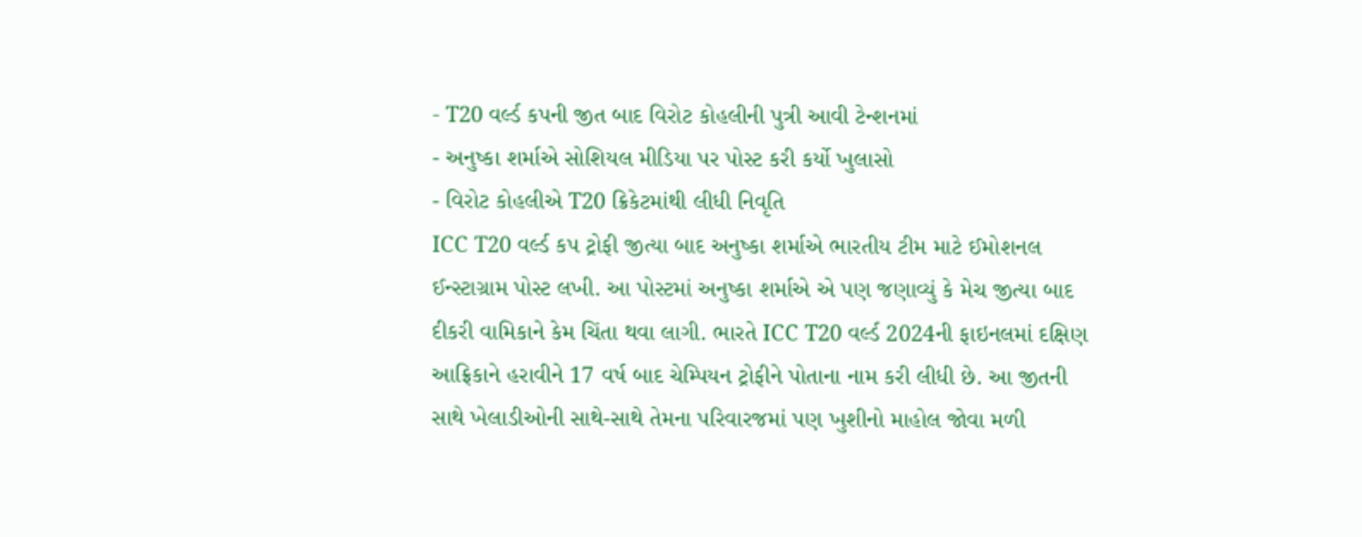- T20 વર્લ્ડ કપની જીત બાદ વિરોટ કોહલીની પુત્રી આવી ટેન્શનમાં
- અનુષ્કા શર્માએ સોશિયલ મીડિયા પર પોસ્ટ કરી કર્યો ખુલાસો
- વિરોટ કોહલીએ T20 ક્રિકેટમાંથી લીધી નિવૃતિ
ICC T20 વર્લ્ડ કપ ટ્રોફી જીત્યા બાદ અનુષ્કા શર્માએ ભારતીય ટીમ માટે ઈમોશનલ ઈન્સ્ટાગ્રામ પોસ્ટ લખી. આ પોસ્ટમાં અનુષ્કા શર્માએ એ પણ જણાવ્યું કે મેચ જીત્યા બાદ દીકરી વામિકાને કેમ ચિંતા થવા લાગી. ભારતે ICC T20 વર્લ્ડ 2024ની ફાઇનલમાં દક્ષિણ આફ્રિકાને હરાવીને 17 વર્ષ બાદ ચેમ્પિયન ટ્રોફીને પોતાના નામ કરી લીધી છે. આ જીતની સાથે ખેલાડીઓની સાથે-સાથે તેમના પરિવારજમાં પણ ખુશીનો માહોલ જોવા મળી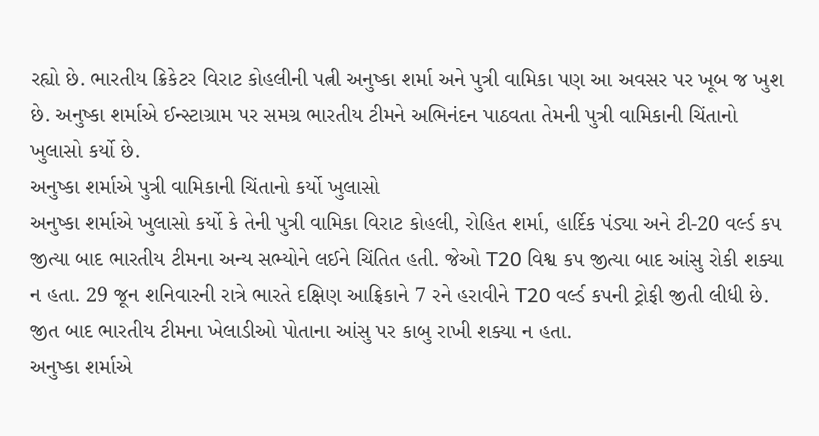રહ્યો છે. ભારતીય ક્રિકેટર વિરાટ કોહલીની પત્ની અનુષ્કા શર્મા અને પુત્રી વામિકા પણ આ અવસર પર ખૂબ જ ખુશ છે. અનુષ્કા શર્માએ ઈન્સ્ટાગ્રામ પર સમગ્ર ભારતીય ટીમને અભિનંદન પાઠવતા તેમની પુત્રી વામિકાની ચિંતાનો ખુલાસો કર્યો છે.
અનુષ્કા શર્માએ પુત્રી વામિકાની ચિંતાનો કર્યો ખુલાસો
અનુષ્કા શર્માએ ખુલાસો કર્યો કે તેની પુત્રી વામિકા વિરાટ કોહલી, રોહિત શર્મા, હાર્દિક પંડ્યા અને ટી-20 વર્લ્ડ કપ જીત્યા બાદ ભારતીય ટીમના અન્ય સભ્યોને લઈને ચિંતિત હતી. જેઓ T20 વિશ્વ કપ જીત્યા બાદ આંસુ રોકી શક્યા ન હતા. 29 જૂન શનિવારની રાત્રે ભારતે દક્ષિણ આફ્રિકાને 7 રને હરાવીને T20 વર્લ્ડ કપની ટ્રોફી જીતી લીધી છે. જીત બાદ ભારતીય ટીમના ખેલાડીઓ પોતાના આંસુ પર કાબુ રાખી શક્યા ન હતા.
અનુષ્કા શર્માએ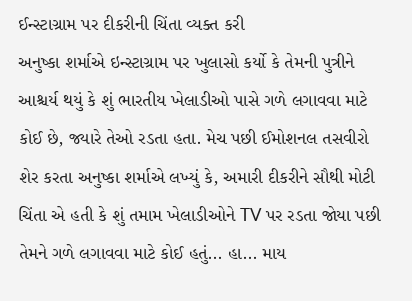ઈન્સ્ટાગ્રામ પર દીકરીની ચિંતા વ્યક્ત કરી
અનુષ્કા શર્માએ ઇન્સ્ટાગ્રામ પર ખુલાસો કર્યો કે તેમની પુત્રીને આશ્ચર્ય થયું કે શું ભારતીય ખેલાડીઓ પાસે ગળે લગાવવા માટે કોઈ છે, જ્યારે તેઓ રડતા હતા. મેચ પછી ઈમોશનલ તસવીરો શેર કરતા અનુષ્કા શર્માએ લખ્યું કે, અમારી દીકરીને સૌથી મોટી ચિંતા એ હતી કે શું તમામ ખેલાડીઓને TV પર રડતા જોયા પછી તેમને ગળે લગાવવા માટે કોઈ હતું... હા... માય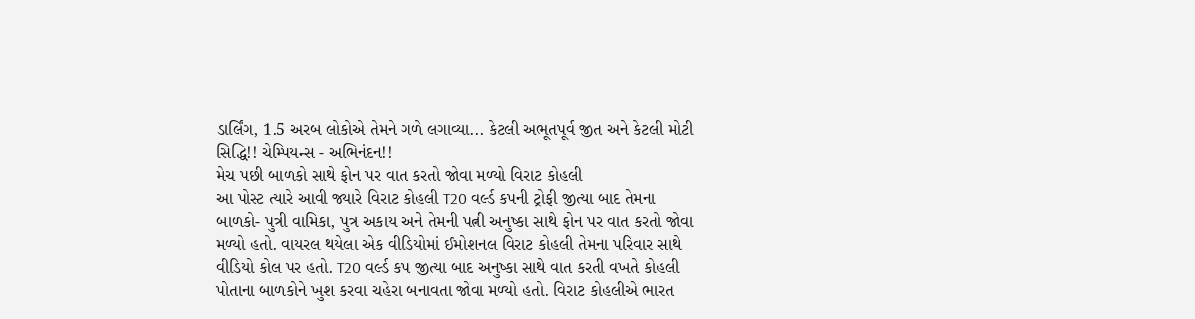ડાર્લિંગ, 1.5 અરબ લોકોએ તેમને ગળે લગાવ્યા... કેટલી અભૂતપૂર્વ જીત અને કેટલી મોટી સિદ્ધિ!! ચેમ્પિયન્સ - અભિનંદન!!
મેચ પછી બાળકો સાથે ફોન પર વાત કરતો જોવા મળ્યો વિરાટ કોહલી
આ પોસ્ટ ત્યારે આવી જ્યારે વિરાટ કોહલી T20 વર્લ્ડ કપની ટ્રોફી જીત્યા બાદ તેમના બાળકો- પુત્રી વામિકા, પુત્ર અકાય અને તેમની પત્ની અનુષ્કા સાથે ફોન પર વાત કરતો જોવા મળ્યો હતો. વાયરલ થયેલા એક વીડિયોમાં ઈમોશનલ વિરાટ કોહલી તેમના પરિવાર સાથે વીડિયો કોલ પર હતો. T20 વર્લ્ડ કપ જીત્યા બાદ અનુષ્કા સાથે વાત કરતી વખતે કોહલી પોતાના બાળકોને ખુશ કરવા ચહેરા બનાવતા જોવા મળ્યો હતો. વિરાટ કોહલીએ ભારત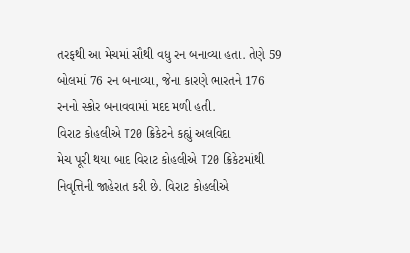તરફથી આ મેચમાં સૌથી વધુ રન બનાવ્યા હતા. તેણે 59 બોલમાં 76 રન બનાવ્યા, જેના કારણે ભારતને 176 રનનો સ્કોર બનાવવામાં મદદ મળી હતી.
વિરાટ કોહલીએ T20 ક્રિકેટને કહ્યું અલવિદા
મેચ પૂરી થયા બાદ વિરાટ કોહલીએ T20 ક્રિકેટમાંથી નિવૃત્તિની જાહેરાત કરી છે. વિરાટ કોહલીએ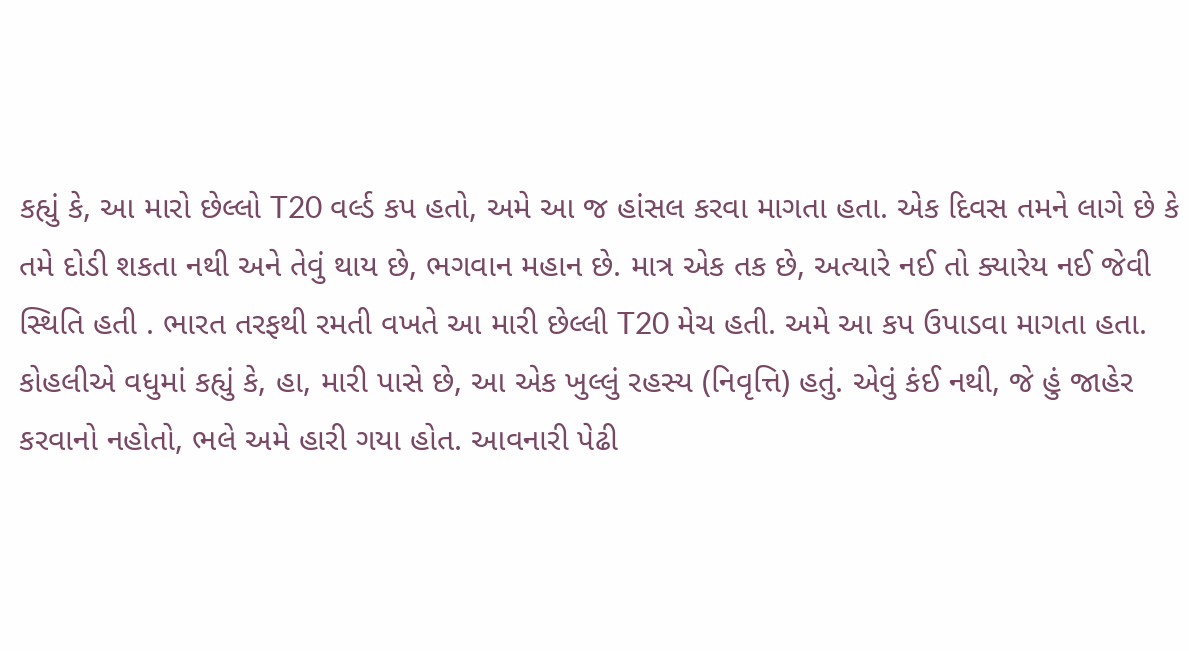કહ્યું કે, આ મારો છેલ્લો T20 વર્લ્ડ કપ હતો, અમે આ જ હાંસલ કરવા માગતા હતા. એક દિવસ તમને લાગે છે કે તમે દોડી શકતા નથી અને તેવું થાય છે, ભગવાન મહાન છે. માત્ર એક તક છે, અત્યારે નઈ તો ક્યારેય નઈ જેવી સ્થિતિ હતી . ભારત તરફથી રમતી વખતે આ મારી છેલ્લી T20 મેચ હતી. અમે આ કપ ઉપાડવા માગતા હતા. કોહલીએ વધુમાં કહ્યું કે, હા, મારી પાસે છે, આ એક ખુલ્લું રહસ્ય (નિવૃત્તિ) હતું. એવું કંઈ નથી, જે હું જાહેર કરવાનો નહોતો, ભલે અમે હારી ગયા હોત. આવનારી પેઢી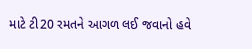માટે ટી20 રમતને આગળ લઈ જવાનો હવે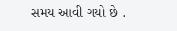સમય આવી ગયો છે .